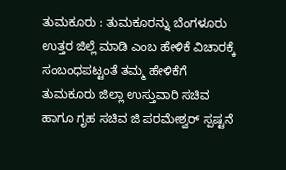ತುಮಕೂರು : ತುಮಕೂರನ್ನು ಬೆಂಗಳೂರು ಉತ್ತರ ಜಿಲ್ಲೆ ಮಾಡಿ ಎಂಬ ಹೇಳಿಕೆ ವಿಚಾರಕ್ಕೆ ಸಂಬಂಧಪಟ್ಟಂತೆ ತಮ್ಮ ಹೇಳಿಕೆಗೆ ತುಮಕೂರು ಜಿಲ್ಲಾ ಉಸ್ತುವಾರಿ ಸಚಿವ ಹಾಗೂ ಗೃಹ ಸಚಿವ ಜಿ ಪರಮೇಶ್ವರ್ ಸ್ಪಷ್ಟನೆ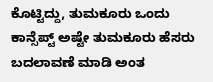ಕೊಟ್ಟಿದ್ದು, ತುಮಕೂರು ಒಂದು ಕಾನ್ಸೆಪ್ಟ್ ಅಷ್ಟೇ ತುಮಕೂರು ಹೆಸರು ಬದಲಾವಣೆ ಮಾಡಿ ಅಂತ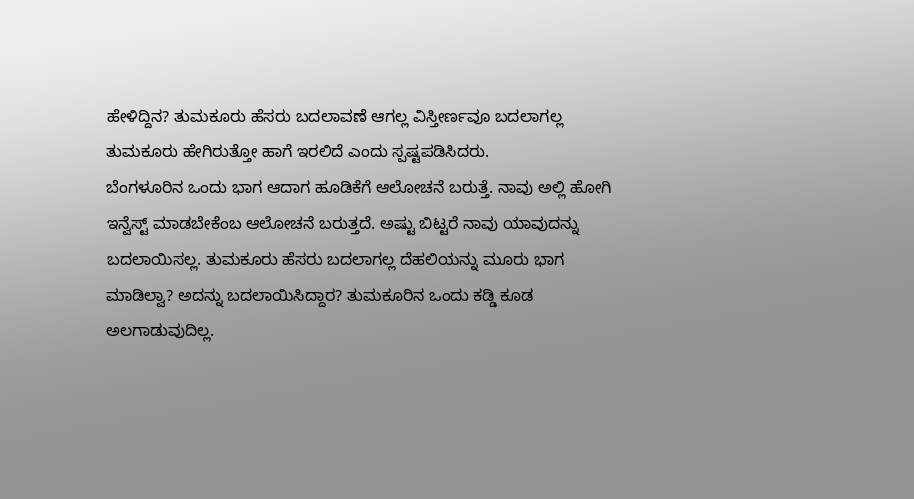ಹೇಳಿದ್ದಿನ? ತುಮಕೂರು ಹೆಸರು ಬದಲಾವಣೆ ಆಗಲ್ಲ ವಿಸ್ತೀರ್ಣವೂ ಬದಲಾಗಲ್ಲ ತುಮಕೂರು ಹೇಗಿರುತ್ತೋ ಹಾಗೆ ಇರಲಿದೆ ಎಂದು ಸ್ಪಷ್ಟಪಡಿಸಿದರು.
ಬೆಂಗಳೂರಿನ ಒಂದು ಭಾಗ ಆದಾಗ ಹೂಡಿಕೆಗೆ ಆಲೋಚನೆ ಬರುತ್ತೆ. ನಾವು ಅಲ್ಲಿ ಹೋಗಿ ಇನ್ವೆಸ್ಟ್ ಮಾಡಬೇಕೆಂಬ ಆಲೋಚನೆ ಬರುತ್ತದೆ. ಅಷ್ಟು ಬಿಟ್ಟರೆ ನಾವು ಯಾವುದನ್ನು ಬದಲಾಯಿಸಲ್ಲ. ತುಮಕೂರು ಹೆಸರು ಬದಲಾಗಲ್ಲ ದೆಹಲಿಯನ್ನು ಮೂರು ಭಾಗ ಮಾಡಿಲ್ವಾ? ಅದನ್ನು ಬದಲಾಯಿಸಿದ್ದಾರ? ತುಮಕೂರಿನ ಒಂದು ಕಡ್ಡಿ ಕೂಡ ಅಲಗಾಡುವುದಿಲ್ಲ.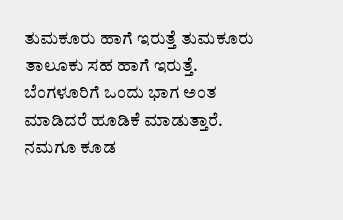ತುಮಕೂರು ಹಾಗೆ ಇರುತ್ತೆ ತುಮಕೂರು ತಾಲೂಕು ಸಹ ಹಾಗೆ ಇರುತ್ತೆ. ಬೆಂಗಳೂರಿಗೆ ಒಂದು ಭಾಗ ಅಂತ ಮಾಡಿದರೆ ಹೂಡಿಕೆ ಮಾಡುತ್ತಾರೆ. ನಮಗೂ ಕೂಡ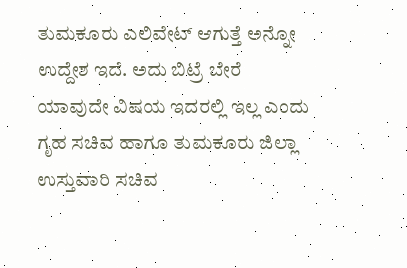ತುಮಕೂರು ಎಲಿವೇಟ್ ಆಗುತ್ತೆ ಅನ್ನೋ ಉದ್ದೇಶ ಇದೆ. ಅದು ಬಿಟ್ರೆ ಬೇರೆ ಯಾವುದೇ ವಿಷಯ ಇದರಲ್ಲಿ ಇಲ್ಲ ಎಂದು ಗೃಹ ಸಚಿವ ಹಾಗೂ ತುಮಕೂರು ಜಿಲ್ಲಾ ಉಸ್ತುವಾರಿ ಸಚಿವ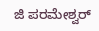ಜಿ ಪರಮೇಶ್ವರ್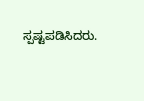ಸ್ಪಷ್ಟಪಡಿಸಿದರು.